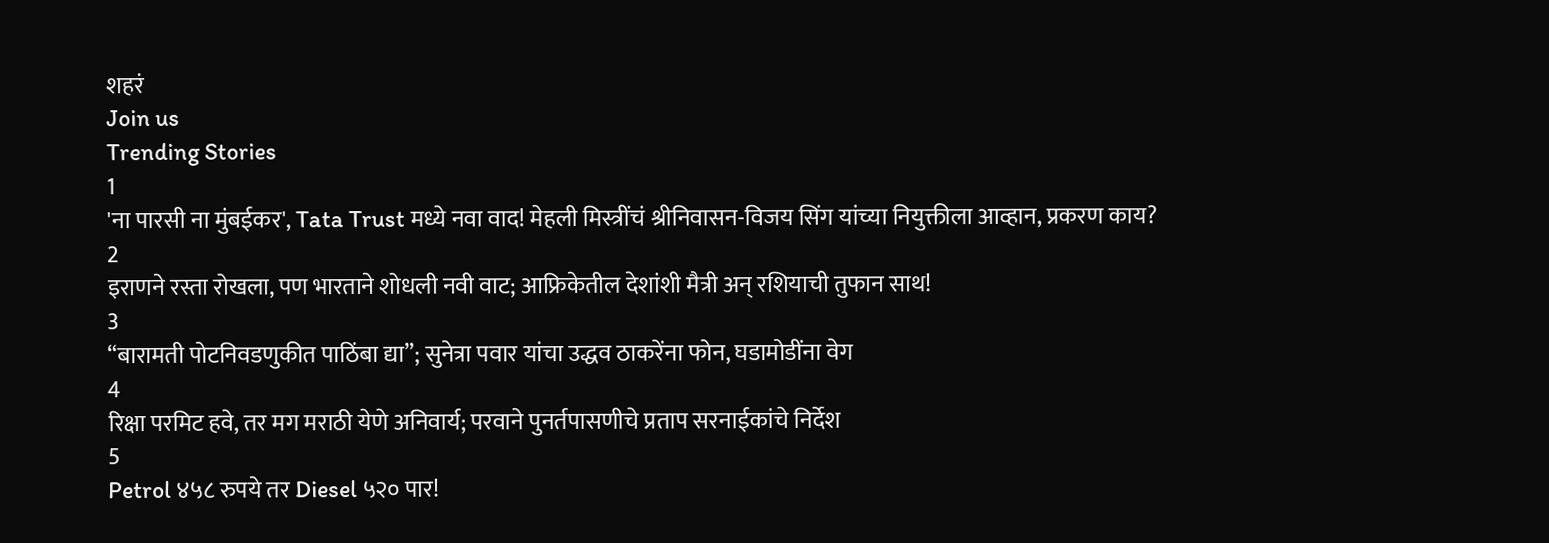शहरं
Join us
Trending Stories
1
'ना पारसी ना मुंबईकर', Tata Trust मध्ये नवा वाद! मेहली मिस्त्रींचं श्रीनिवासन-विजय सिंग यांच्या नियुक्तीला आव्हान, प्रकरण काय?
2
इराणने रस्ता रोखला, पण भारताने शोधली नवी वाट; आफ्रिकेतील देशांशी मैत्री अन् रशियाची तुफान साथ!
3
“बारामती पोटनिवडणुकीत पाठिंबा द्या”; सुनेत्रा पवार यांचा उद्धव ठाकरेंना फोन, घडामोडींना वेग
4
रिक्षा परमिट हवे, तर मग मराठी येणे अनिवार्य; परवाने पुनर्तपासणीचे प्रताप सरनाईकांचे निर्देश
5
Petrol ४५८ रुपये तर Diesel ५२० पार!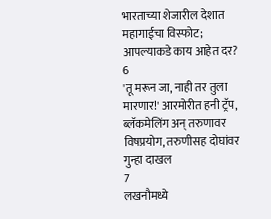भारताच्या शेजारील देशात महागाईचा विस्फोट; आपल्याकडे काय आहेत दर?
6
'तू मरून जा, नाही तर तुला मारणार!' आरमोरीत हनी ट्रॅप, ब्लॅकमेलिंग अन् तरुणावर विषप्रयोग, तरुणीसह दोघांवर गुन्हा दाखल
7
लखनौमध्ये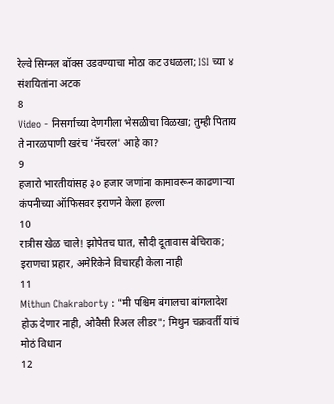रेल्वे सिग्नल बॉक्स उडवण्याचा मोठा कट उधळला; ISI च्या ४ संशयितांना अटक
8
Video - निसर्गाच्या देणगीला भेसळीचा विळखा; तुम्ही पिताय ते नारळपाणी खरंच 'नॅचरल' आहे का?
9
हजारो भारतीयांसह ३० हजार जणांना कामावरून काढणाऱ्या कंपनीच्या ऑफिसवर इराणने केला हल्ला
10
रात्रीस खेळ चाले! झोपेतच घात, सौदी दूतावास बेचिराक; इराणचा प्रहार, अमेरिकेने विचारही केला नाही
11
Mithun Chakraborty : "मी पश्चिम बंगालचा बांगलादेश होऊ देणार नाही, ओवैसी रिअल लीडर"; मिथुन चक्रवर्ती यांचं मोठं विधान
12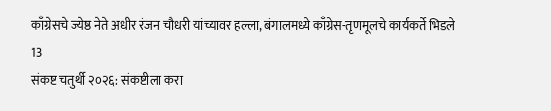काँग्रेसचे ज्येष्ठ नेते अधीर रंजन चौधरी यांच्यावर हल्ला, बंगालमध्ये काँग्रेस-तृणमूलचे कार्यकर्ते भिडले
13
संकष्ट चतुर्थी २०२६: संकष्टीला करा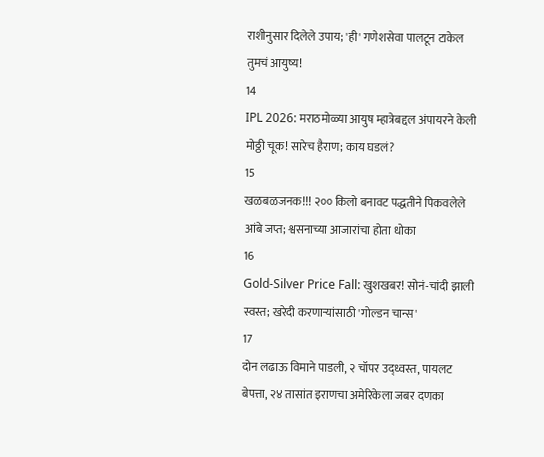राशीनुसार दिलेले उपाय; 'ही' गणेशसेवा पालटून टाकेल तुमचं आयुष्य!
14
IPL 2026: मराठमोळ्या आयुष म्हात्रेबद्दल अंपायरने केली मोठ्ठी चूक! सारेच हैराण; काय घडलं?
15
खळबळजनक!!! २०० किलो बनावट पद्धतीने पिकवलेले आंबे जप्त; श्वसनाच्या आजारांचा होता धोका
16
Gold-Silver Price Fall: खुशखबर! सोनं-चांदी झाली स्वस्त; खरेदी करणाऱ्यांसाठी 'गोल्डन चान्स'
17
दोन लढाऊ विमाने पाडली, २ चॉपर उद्ध्वस्त, पायलट बेपत्ता, २४ तासांत इराणचा अमेरिकेला जबर दणका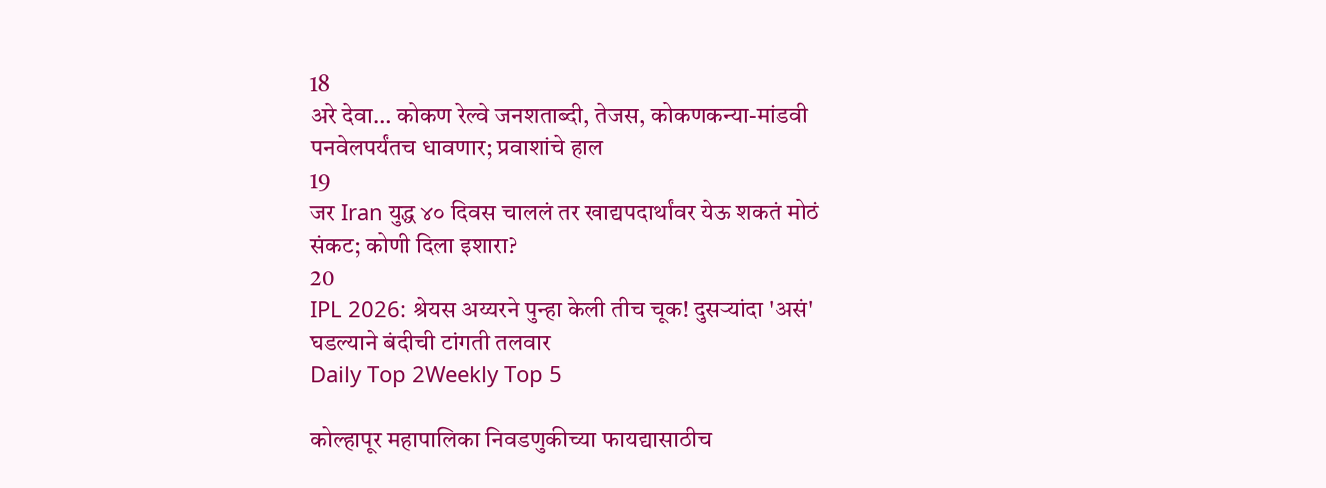18
अरे देवा… कोकण रेल्वे जनशताब्दी, तेजस, कोकणकन्या-मांडवी पनवेलपर्यंतच धावणार; प्रवाशांचे हाल
19
जर Iran युद्ध ४० दिवस चाललं तर खाद्यपदार्थांवर येऊ शकतं मोठं संकट; कोणी दिला इशारा?
20
IPL 2026: श्रेयस अय्यरने पुन्हा केली तीच चूक! दुसऱ्यांदा 'असं' घडल्याने बंदीची टांगती तलवार
Daily Top 2Weekly Top 5

कोल्हापूर महापालिका निवडणुकीच्या फायद्यासाठीच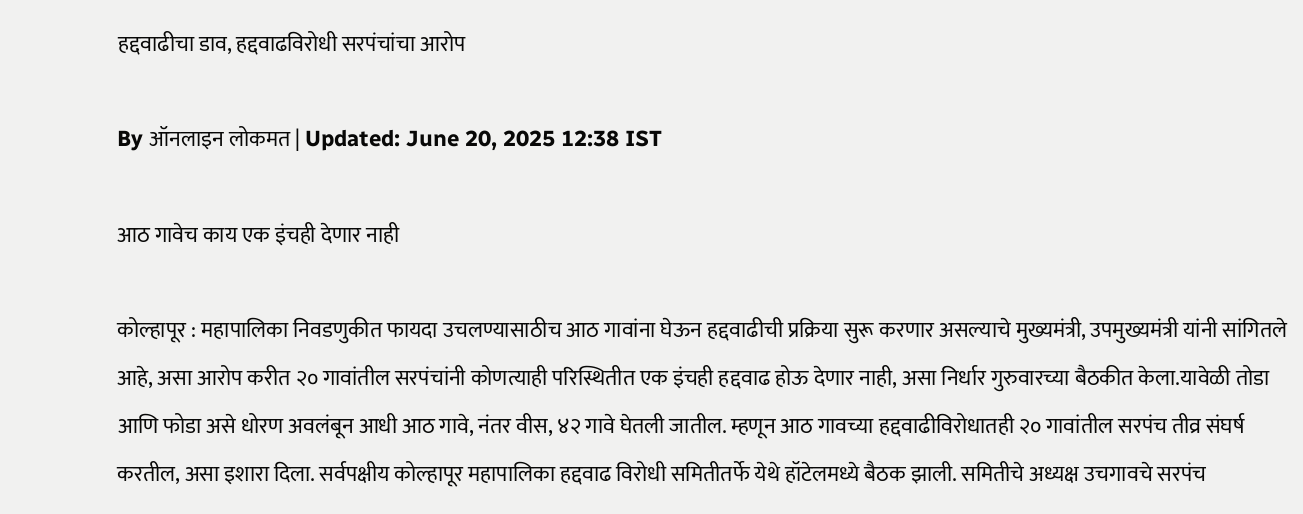हद्दवाढीचा डाव, हद्दवाढविरोधी सरपंचांचा आरोप

By ऑनलाइन लोकमत | Updated: June 20, 2025 12:38 IST

आठ गावेच काय एक इंचही देणार नाही

कोल्हापूर : महापालिका निवडणुकीत फायदा उचलण्यासाठीच आठ गावांना घेऊन हद्दवाढीची प्रक्रिया सुरू करणार असल्याचे मुख्यमंत्री, उपमुख्यमंत्री यांनी सांगितले आहे, असा आरोप करीत २० गावांतील सरपंचांनी कोणत्याही परिस्थितीत एक इंचही हद्दवाढ होऊ देणार नाही, असा निर्धार गुरुवारच्या बैठकीत केला.यावेळी तोडा आणि फोडा असे धोरण अवलंबून आधी आठ गावे, नंतर वीस, ४२ गावे घेतली जातील. म्हणून आठ गावच्या हद्दवाढीविरोधातही २० गावांतील सरपंच तीव्र संघर्ष करतील, असा इशारा दिला. सर्वपक्षीय कोल्हापूर महापालिका हद्दवाढ विरोधी समितीतर्फे येथे हॉटेलमध्ये बैठक झाली. समितीचे अध्यक्ष उचगावचे सरपंच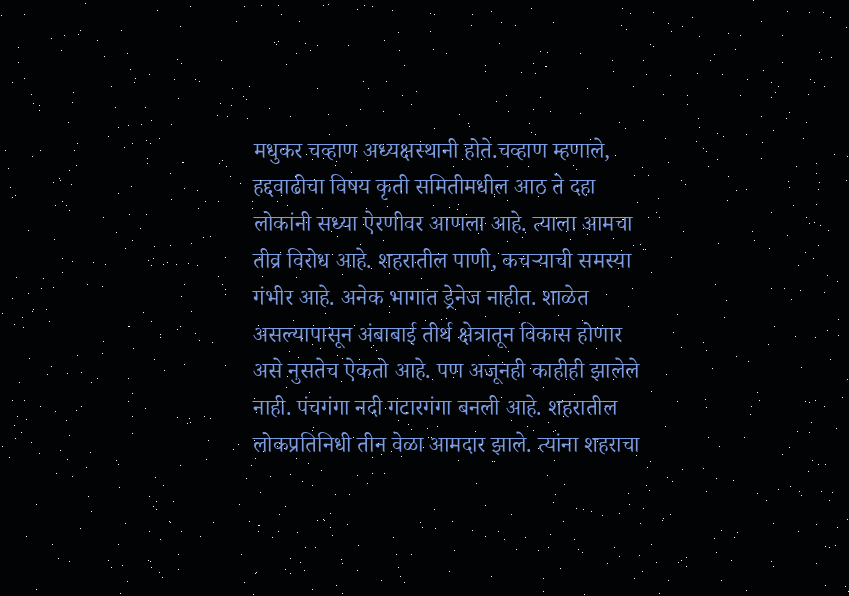मधुकर चव्हाण अध्यक्षस्थानी होते.चव्हाण म्हणाले, हद्दवाढीचा विषय कृती समितीमधील आठ ते दहा लोकांनी सध्या ऐरणीवर आणला आहे. त्याला आमचा तीव्र विरोध आहे. शहरातील पाणी, कचऱ्याची समस्या गंभीर आहे. अनेक भागात ड्रेनेज नाहीत. शाळेत असल्यापासून अंबाबाई तीर्थ क्षेत्रातून विकास होणार असे नुसतेच ऐकतो आहे. पण अजूनही काहीही झालेले नाही. पंचगंगा नदी गटारगंगा बनली आहे. शहरातील लोकप्रतिनिधी तीन वेळा आमदार झाले. त्यांना शहराचा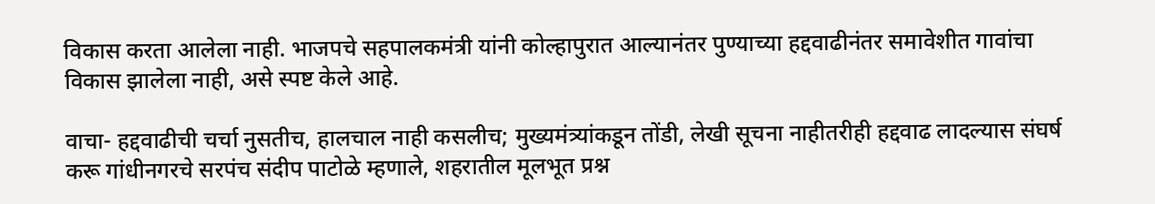विकास करता आलेला नाही. भाजपचे सहपालकमंत्री यांनी कोल्हापुरात आल्यानंतर पुण्याच्या हद्दवाढीनंतर समावेशीत गावांचा विकास झालेला नाही, असे स्पष्ट केले आहे.

वाचा- हद्दवाढीची चर्चा नुसतीच, हालचाल नाही कसलीच; मुख्यमंत्र्यांकडून तोंडी, लेखी सूचना नाहीतरीही हद्दवाढ लादल्यास संघर्ष करू गांधीनगरचे सरपंच संदीप पाटोळे म्हणाले, शहरातील मूलभूत प्रश्न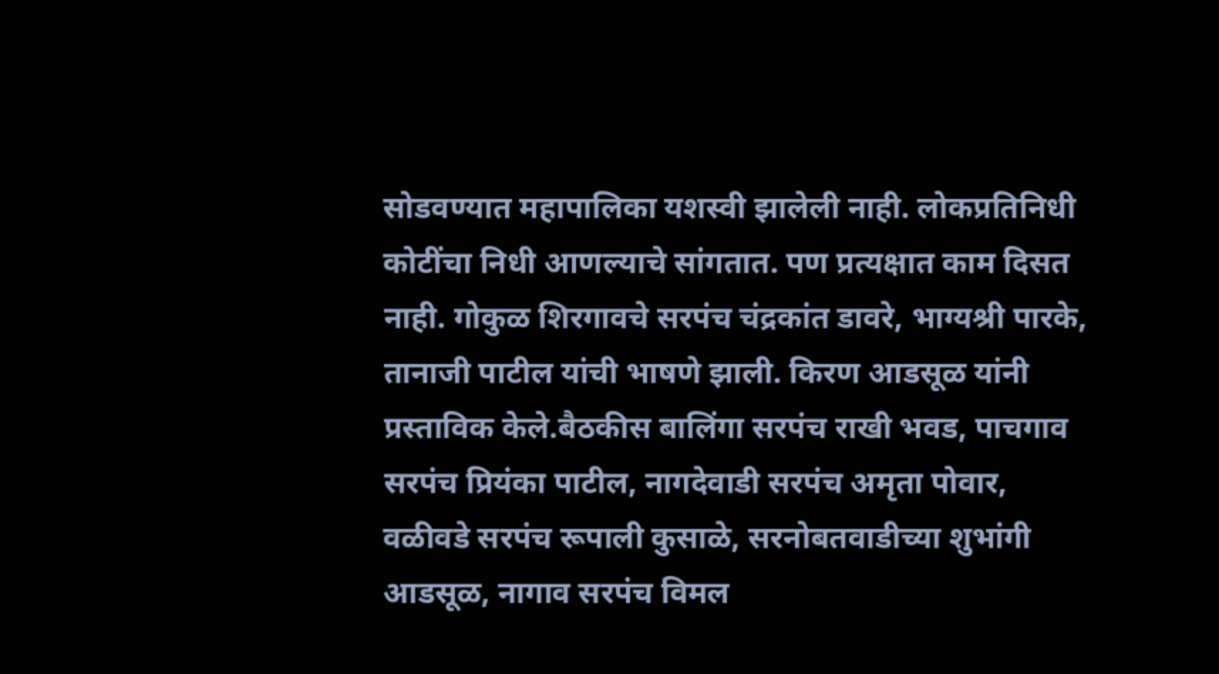सोडवण्यात महापालिका यशस्वी झालेली नाही. लोकप्रतिनिधी कोटींचा निधी आणल्याचे सांगतात. पण प्रत्यक्षात काम दिसत नाही. गोकुळ शिरगावचे सरपंच चंद्रकांत डावरे, भाग्यश्री पारके, तानाजी पाटील यांची भाषणे झाली. किरण आडसूळ यांनी प्रस्ताविक केले.बैठकीस बालिंगा सरपंच राखी भवड, पाचगाव सरपंच प्रियंका पाटील, नागदेवाडी सरपंच अमृता पोवार, वळीवडे सरपंच रूपाली कुसाळे, सरनोबतवाडीच्या शुभांगी आडसूळ, नागाव सरपंच विमल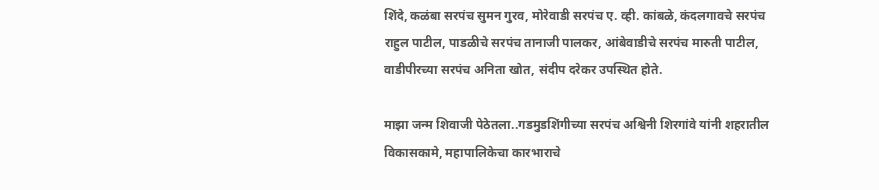शिंदे, कळंबा सरपंच सुमन गुरव, मोरेवाडी सरपंच ए. व्ही. कांबळे, कंदलगावचे सरपंच राहुल पाटील, पाडळीचे सरपंच तानाजी पालकर, आंबेवाडीचे सरपंच मारुती पाटील, वाडीपीरच्या सरपंच अनिता खोत, संदीप दरेकर उपस्थित होते.

माझा जन्म शिवाजी पेठेतला..गडमुडशिंगीच्या सरपंच अश्विनी शिरगांवे यांनी शहरातील विकासकामे, महापालिकेचा कारभाराचे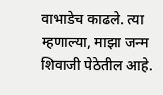वाभाडेच काढले. त्या म्हणाल्या, माझा जन्म शिवाजी पेठेतील आहे.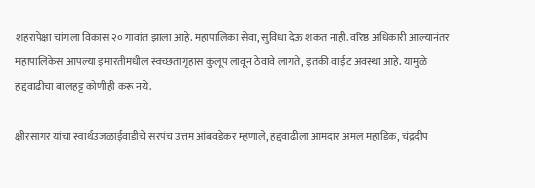शहरापेक्षा चांगला विकास २० गावांत झाला आहे. महापालिका सेवा, सुविधा देऊ शकत नाही. वरिष्ठ अधिकारी आल्यानंतर महापालिकेस आपल्या इमारतीमधील स्वच्छतागृहास कुलूप लावून ठेवावे लागते, इतकी वाईट अवस्था आहे. यामुळे हद्दवाढीचा बालहट्ट कोणीही करू नये.

क्षीरसागर यांचा स्वार्थउजळाईवाडीचे सरपंच उत्तम आंबवडेकर म्हणाले, हद्दवाढीला आमदार अमल महाडिक, चंद्रदीप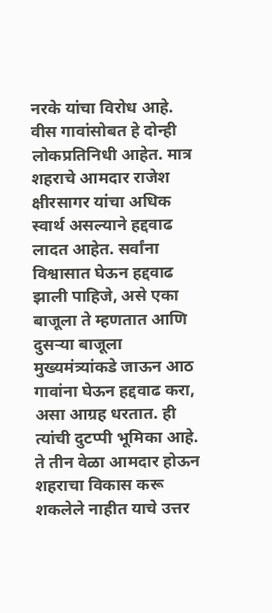नरके यांचा विरोध आहे. वीस गावांसोबत हे दोन्ही लोकप्रतिनिधी आहेत. मात्र शहराचे आमदार राजेश क्षीरसागर यांचा अधिक स्वार्थ असल्याने हद्दवाढ लादत आहेत. सर्वांना विश्वासात घेऊन हद्दवाढ झाली पाहिजे, असे एका बाजूला ते म्हणतात आणि दुसऱ्या बाजूला मुख्यमंत्र्यांकडे जाऊन आठ गावांना घेऊन हद्दवाढ करा, असा आग्रह धरतात. ही त्यांची दुटप्पी भूमिका आहे. ते तीन वेळा आमदार होऊन शहराचा विकास करू शकलेले नाहीत याचे उत्तर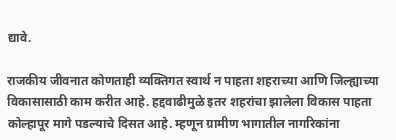द्यावे.

राजकीय जीवनात कोणताही व्यक्तिगत स्वार्थ न पाहता शहराच्या आणि जिल्ह्याच्या विकासासाठी काम करीत आहे. हद्दवाढीमुळे इतर शहरांचा झालेला विकास पाहता कोल्हापूर मागे पडल्याचे दिसत आहे. म्हणून ग्रामीण भागातील नागरिकांना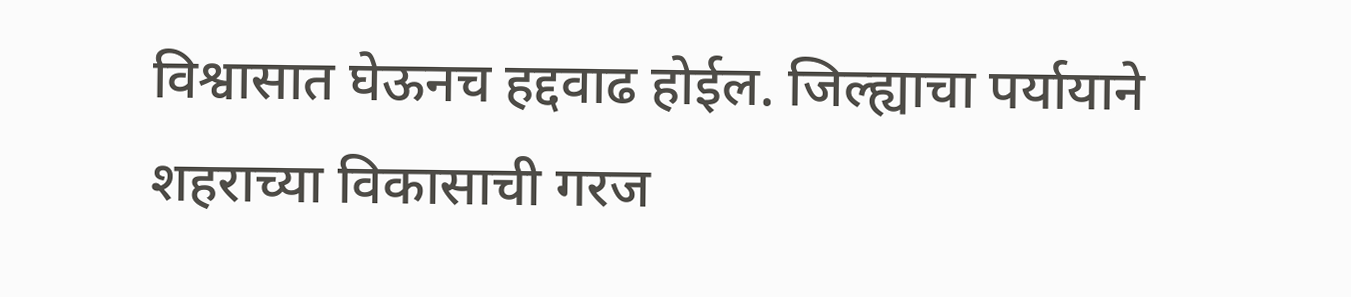विश्वासात घेऊनच हद्दवाढ होईल. जिल्ह्याचा पर्यायाने शहराच्या विकासाची गरज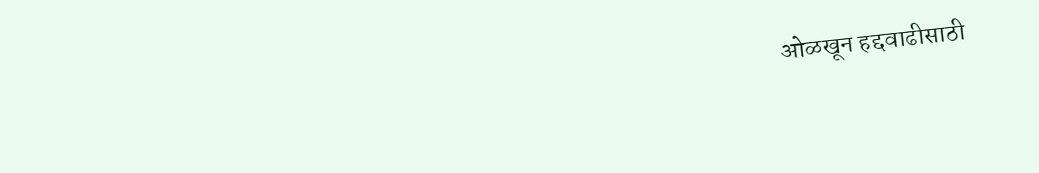ओळखून हद्दवाढीसाठी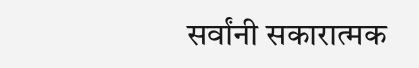सर्वांनी सकारात्मक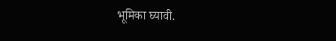भूमिका घ्यावी.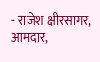- राजेश क्षीरसागर, आमदार,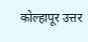कोल्हापूर उत्तर